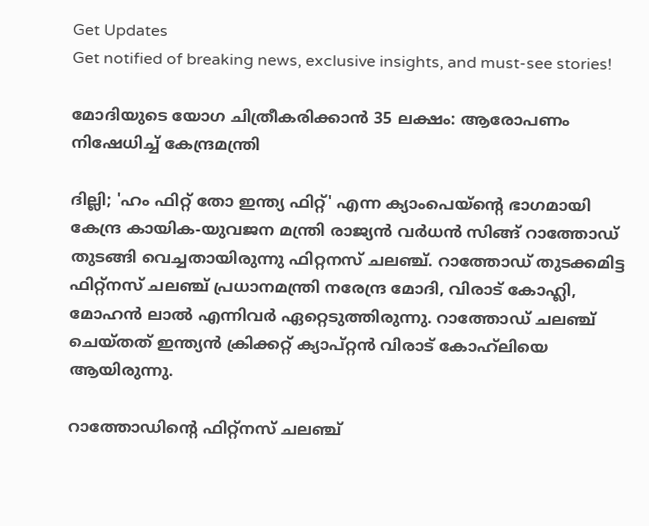Get Updates
Get notified of breaking news, exclusive insights, and must-see stories!

മോദിയുടെ യോഗ ചിത്രീകരിക്കാന്‍ 35 ലക്ഷം: ആരോപണം നിഷേധിച്ച് കേന്ദ്രമന്ത്രി

ദില്ലി; 'ഹം ഫിറ്റ് തോ ഇന്ത്യ ഫിറ്റ്' എന്ന ക്യാംപെയ്‌ന്റെ ഭാഗമായി കേന്ദ്ര കായിക-യുവജന മന്ത്രി രാജ്യന്‍ വര്‍ധന്‍ സിങ്ങ് റാത്തോഡ് തുടങ്ങി വെച്ചതായിരുന്നു ഫിറ്റനസ് ചലഞ്ച്. റാത്തോഡ് തുടക്കമിട്ട ഫിറ്റ്‌നസ് ചലഞ്ച് പ്രധാനമന്ത്രി നരേന്ദ്ര മോദി, വിരാട് കോഹ്ലി, മോഹന്‍ ലാല്‍ എന്നിവര്‍ ഏറ്റെടുത്തിരുന്നു. റാത്തോഡ് ചലഞ്ച് ചെയ്തത് ഇന്ത്യന്‍ ക്രിക്കറ്റ് ക്യാപ്റ്റന്‍ വിരാട് കോഹ്‌ലിയെ ആയിരുന്നു.

റാത്തോഡിന്റെ ഫിറ്റ്‌നസ് ചലഞ്ച്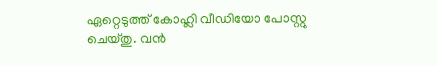ഏറ്റെടുത്ത് കോഹ്ലി വീഡിയോ പോസ്റ്റു ചെയ്തു. വന്‍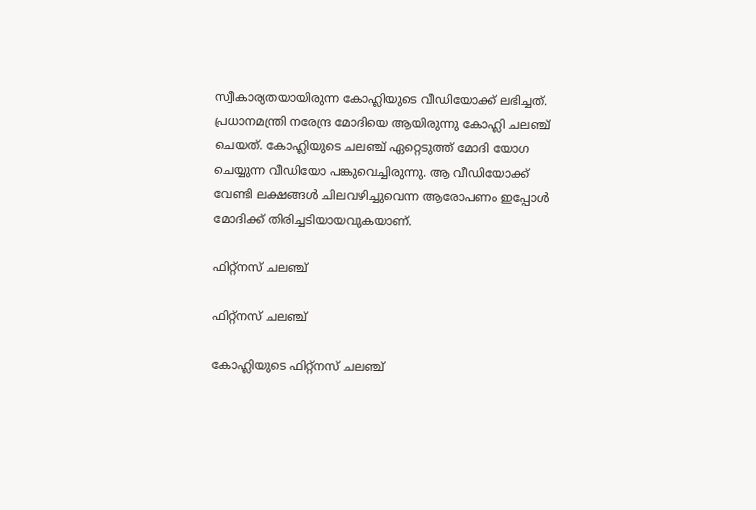സ്വീകാര്യതയായിരുന്ന കോഹ്ലിയുടെ വീഡിയോക്ക് ലഭിച്ചത്. പ്രധാനമന്ത്രി നരേന്ദ്ര മോദിയെ ആയിരുന്നു കോഹ്ലി ചലഞ്ച് ചെയത്. കോഹ്ലിയുടെ ചലഞ്ച് ഏറ്റെടുത്ത് മോദി യോഗ ചെയ്യുന്ന വീഡിയോ പങ്കുവെച്ചിരുന്നു. ആ വീഡിയോക്ക് വേണ്ടി ലക്ഷങ്ങള്‍ ചിലവഴിച്ചുവെന്ന ആരോപണം ഇപ്പോള്‍ മോദിക്ക് തിരിച്ചടിയായവുകയാണ്.

ഫിറ്റ്‌നസ് ചലഞ്ച്

ഫിറ്റ്‌നസ് ചലഞ്ച്

കോഹ്ലിയുടെ ഫിറ്റ്‌നസ് ചലഞ്ച്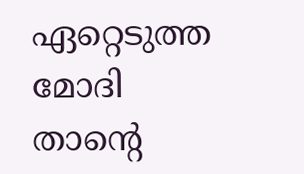ഏറ്റെടുത്ത മോദി താന്റെ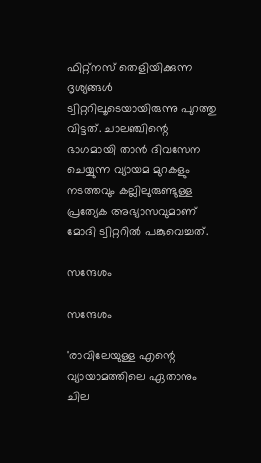ഫിറ്റ്‌നസ് തെളിയിക്കുന്ന ദൃശ്യങ്ങള്‍ ട്വിറ്ററിലൂടെയായിരുന്നു പുറത്തു വിട്ടത്. ചാലഞ്ചിന്റെ ഭാഗമായി താന്‍ ദിവസേന ചെയ്യുന്ന വ്യായമ മുറകളും നടത്തവും കല്ലിലുരുണ്ടുള്ള പ്രത്യേക അഭ്യാസവുമാണ് മോദി ട്വിറ്ററില്‍ പങ്കുവെച്ചത്.

സന്ദേശം

സന്ദേശം

'രാവിലേയുള്ള എന്റെ വ്യായാമത്തിലെ ഏതാനും ചില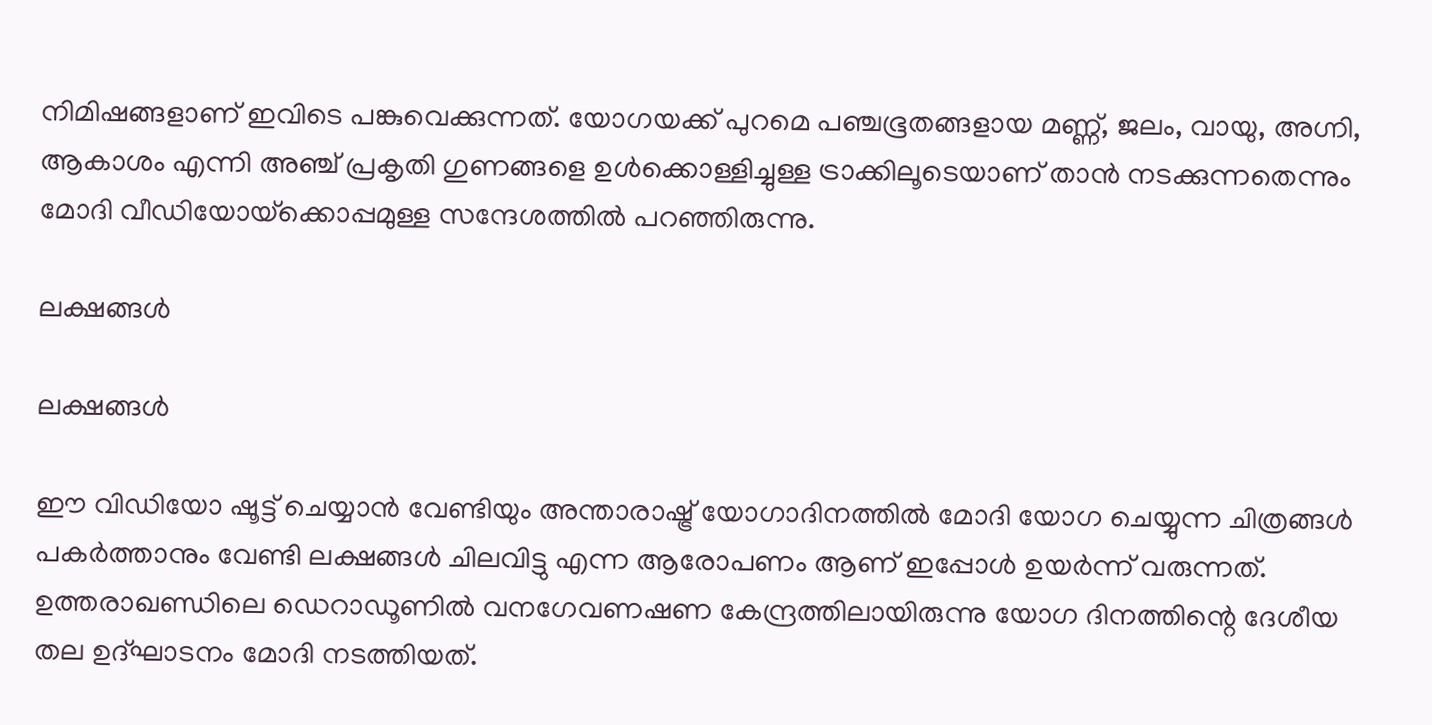നിമിഷങ്ങളാണ് ഇവിടെ പങ്കുവെക്കുന്നത്. യോഗയക്ക് പുറമെ പഞ്ചഭൂതങ്ങളായ മണ്ണ്, ജലം, വായു, അഗ്നി, ആകാശം എന്നി അഞ്ച് പ്രകൃതി ഗുണങ്ങളെ ഉള്‍ക്കൊള്ളിച്ചുള്ള ട്രാക്കിലൂടെയാണ് താന്‍ നടക്കുന്നതെന്നും മോദി വീഡിയോയ്‌ക്കൊപ്പമുള്ള സന്ദേശത്തില്‍ പറഞ്ഞിരുന്നു.

ലക്ഷങ്ങള്‍

ലക്ഷങ്ങള്‍

ഈ വിഡിയോ ഷൂട്ട് ചെയ്യാന്‍ വേണ്ടിയും അന്താരാഷ്ട്ര് യോഗാദിനത്തില്‍ മോദി യോഗ ചെയ്യുന്ന ചിത്രങ്ങള്‍ പകര്‍ത്താനും വേണ്ടി ലക്ഷങ്ങള്‍ ചിലവിട്ടു എന്ന ആരോപണം ആണ് ഇപ്പോള്‍ ഉയര്‍ന്ന് വരുന്നത്. ഉത്തരാഖണ്ഡിലെ ഡെറാഡൂണില്‍ വനഗേവണഷണ കേന്ദ്രത്തിലായിരുന്നു യോഗ ദിനത്തിന്റെ ദേശീയ തല ഉദ്ഘാടനം മോദി നടത്തിയത്.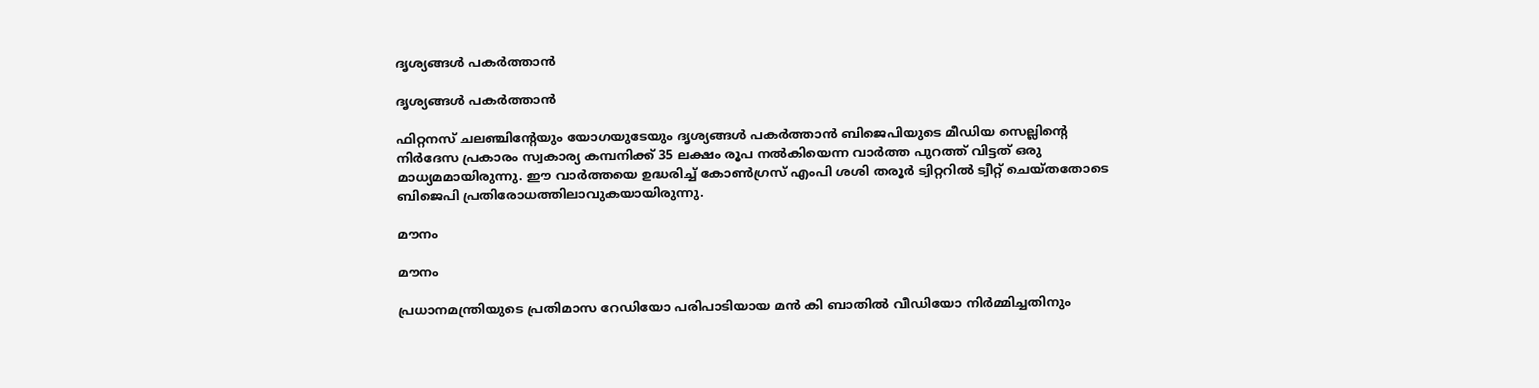ദൃശ്യങ്ങള്‍ പകര്‍ത്താന്‍

ദൃശ്യങ്ങള്‍ പകര്‍ത്താന്‍

ഫിറ്റനസ് ചലഞ്ചിന്റേയും യോഗയുടേയും ദൃശ്യങ്ങള്‍ പകര്‍ത്താന്‍ ബിജെപിയുടെ മീഡിയ സെല്ലിന്റെ നിര്‍ദേസ പ്രകാരം സ്വകാര്യ കമ്പനിക്ക് 35 ലക്ഷം രൂപ നല്‍കിയെന്ന വാര്‍ത്ത പുറത്ത് വിട്ടത് ഒരു മാധ്യമമായിരുന്നു. ഈ വാര്‍ത്തയെ ഉദ്ധരിച്ച് കോണ്‍ഗ്രസ് എംപി ശശി തരൂര്‍ ട്വിറ്ററില്‍ ട്വീറ്റ് ചെയ്തതോടെ ബിജെപി പ്രതിരോധത്തിലാവുകയായിരുന്നു.

മൗനം

മൗനം

പ്രധാനമന്ത്രിയുടെ പ്രതിമാസ റേഡിയോ പരിപാടിയായ മന്‍ കി ബാതില്‍ വീഡിയോ നിര്‍മ്മിച്ചതിനും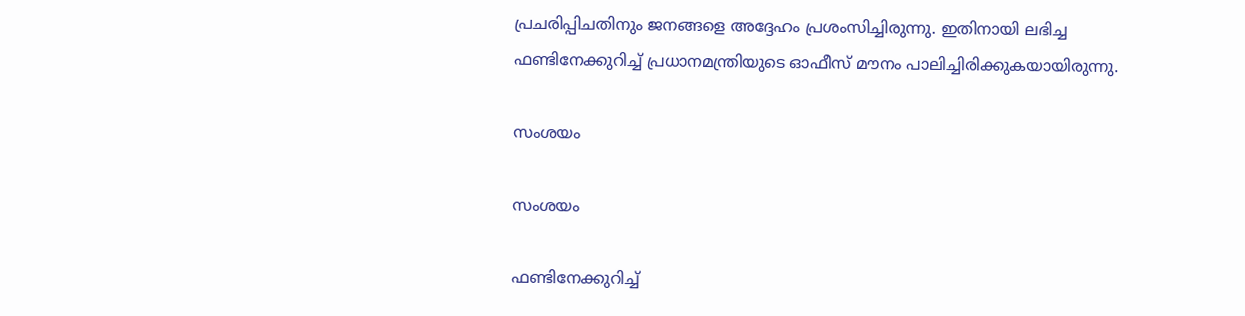പ്രചരിപ്പിചതിനും ജനങ്ങളെ അദ്ദേഹം പ്രശംസിച്ചിരുന്നു. ഇതിനായി ലഭിച്ച ഫണ്ടിനേക്കുറിച്ച് പ്രധാനമന്ത്രിയുടെ ഓഫീസ് മൗനം പാലിച്ചിരിക്കുകയായിരുന്നു.

സംശയം

സംശയം

ഫണ്ടിനേക്കുറിച്ച്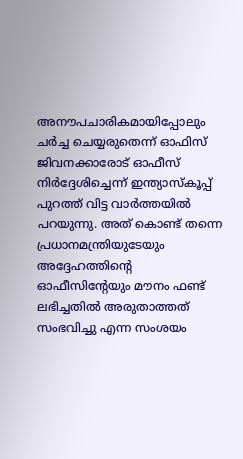അനൗപചാരികമായിപ്പോലും ചര്‍ച്ച ചെയ്യരുതെന്ന് ഓഫിസ് ജിവനക്കാരോട് ഓഫീസ് നിര്‍ദ്ദേശിച്ചെന്ന് ഇന്ത്യാസ്‌കൂപ്പ് പുറത്ത് വിട്ട വാര്‍ത്തയില്‍ പറയുന്നു. അത് കൊണ്ട് തന്നെ പ്രധാനമന്ത്രിയുടേയും അദ്ദേഹത്തിന്റെ ഓഫീസിന്റേയും മൗനം ഫണ്ട് ലഭിച്ചതില്‍ അരുതാത്തത് സംഭവിച്ചു എന്ന സംശയം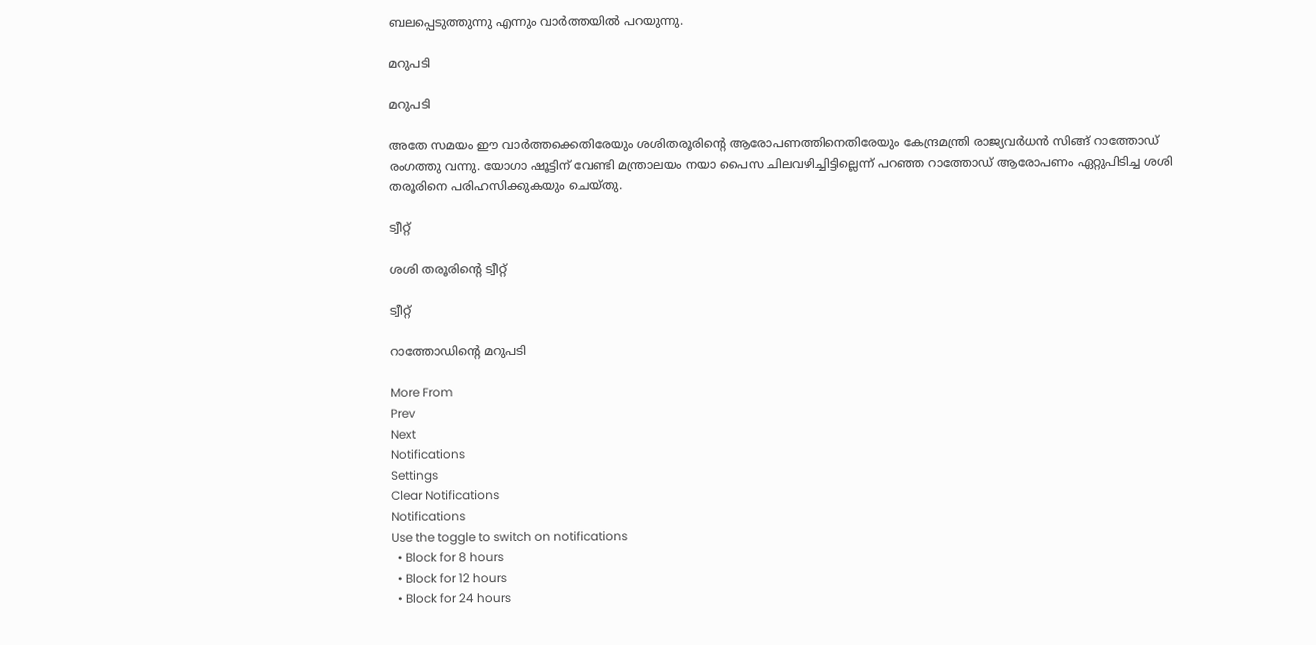ബലപ്പെടുത്തുന്നു എന്നും വാര്‍ത്തയില്‍ പറയുന്നു.

മറുപടി

മറുപടി

അതേ സമയം ഈ വാര്‍ത്തക്കെതിരേയും ശശിതരൂരിന്റെ ആരോപണത്തിനെതിരേയും കേന്ദ്രമന്ത്രി രാജ്യവര്‍ധന്‍ സിങ്ങ് റാത്തോഡ് രംഗത്തു വന്നു. യോഗാ ഷൂട്ടിന് വേണ്ടി മന്ത്രാലയം നയാ പൈസ ചിലവഴിച്ചിട്ടില്ലെന്ന് പറഞ്ഞ റാത്തോഡ് ആരോപണം ഏറ്റുപിടിച്ച ശശി തരൂരിനെ പരിഹസിക്കുകയും ചെയ്തു.

ട്വീറ്റ്

ശശി തരൂരിന്‍റെ ട്വീറ്റ്

ട്വീറ്റ്

റാത്തോഡിന്‍റെ മറുപടി

More From
Prev
Next
Notifications
Settings
Clear Notifications
Notifications
Use the toggle to switch on notifications
  • Block for 8 hours
  • Block for 12 hours
  • Block for 24 hours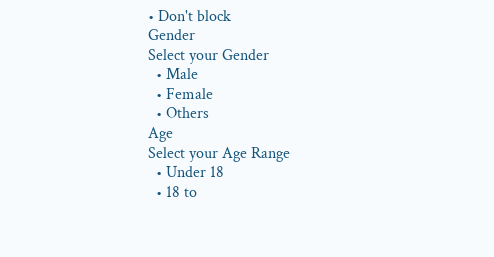• Don't block
Gender
Select your Gender
  • Male
  • Female
  • Others
Age
Select your Age Range
  • Under 18
  • 18 to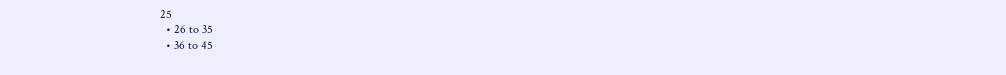25
  • 26 to 35
  • 36 to 45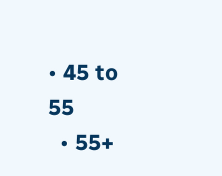• 45 to 55
  • 55+